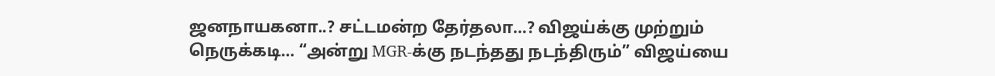ஜனநாயகனா..? சட்டமன்ற தேர்தலா…? விஜய்க்கு முற்றும் நெருக்கடி… “அன்று MGR-க்கு நடந்தது நடந்திரும்” விஜய்யை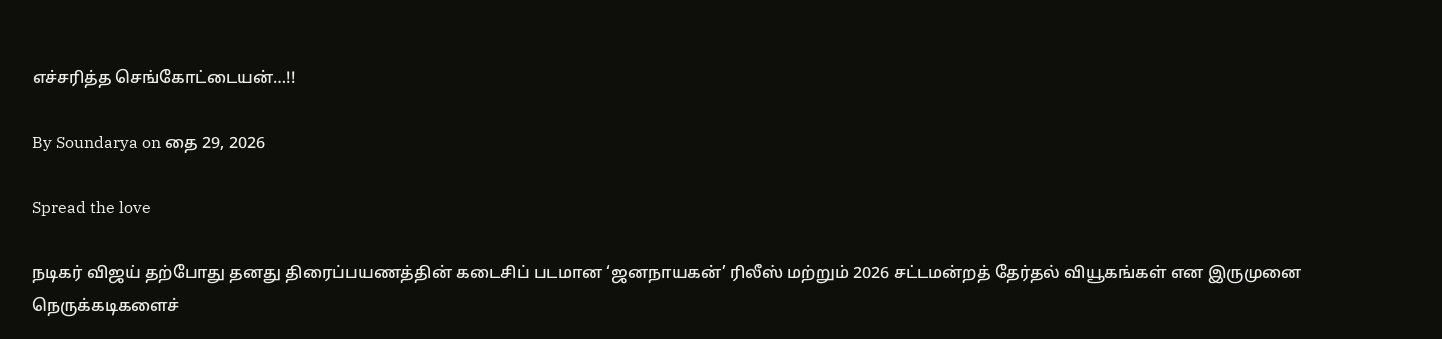எச்சரித்த செங்கோட்டையன்…!!

By Soundarya on தை 29, 2026

Spread the love

நடிகர் விஜய் தற்போது தனது திரைப்பயணத்தின் கடைசிப் படமான ‘ஜனநாயகன்’ ரிலீஸ் மற்றும் 2026 சட்டமன்றத் தேர்தல் வியூகங்கள் என இருமுனை நெருக்கடிகளைச்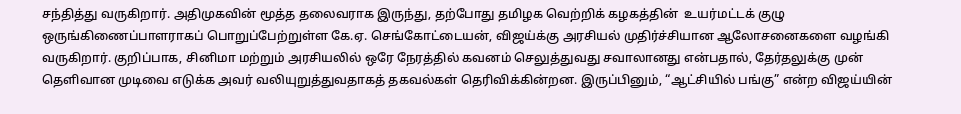சந்தித்து வருகிறார். அதிமுகவின் மூத்த தலைவராக இருந்து, தற்போது தமிழக வெற்றிக் கழகத்தின்  உயர்மட்டக் குழு ஒருங்கிணைப்பாளராகப் பொறுப்பேற்றுள்ள கே.ஏ. செங்கோட்டையன், விஜய்க்கு அரசியல் முதிர்ச்சியான ஆலோசனைகளை வழங்கி வருகிறார். குறிப்பாக, சினிமா மற்றும் அரசியலில் ஒரே நேரத்தில் கவனம் செலுத்துவது சவாலானது என்பதால், தேர்தலுக்கு முன் தெளிவான முடிவை எடுக்க அவர் வலியுறுத்துவதாகத் தகவல்கள் தெரிவிக்கின்றன. இருப்பினும், “ஆட்சியில் பங்கு” என்ற விஜய்யின்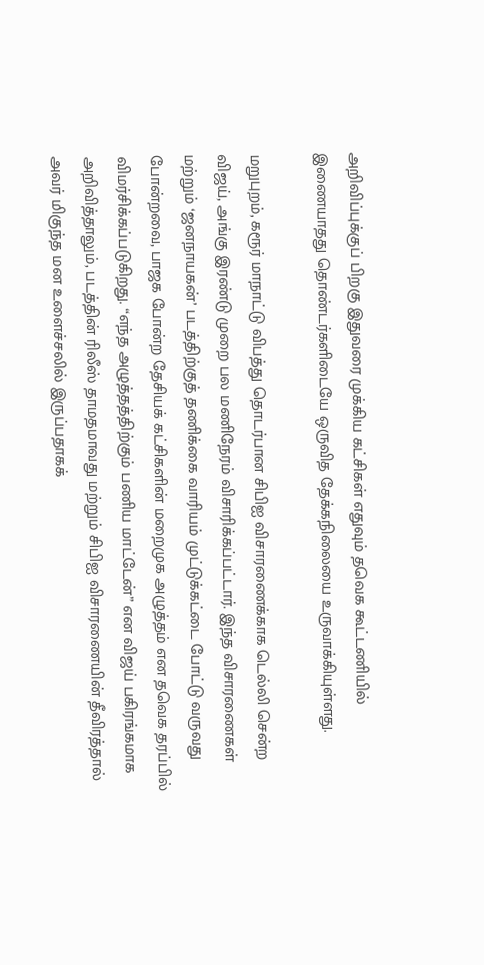அறிவிப்புக்குப் பிறகு இதுவரை முக்கிய கட்சிகள் எதுவும் தவெக கூட்டணியில் இணையாதது தொண்டர்களிடையே ஒருவித தேக்கநிலையை உருவாக்கியுள்ளது.

மறுபுறம், கரூர் மாநாட்டு விபத்து தொடர்பான சிபிஐ விசாரணைக்காக டெல்லி சென்ற விஜய், அங்கு இரண்டு முறை பல மணிநேரம் விசாரிக்கப்பட்டார். இந்த விசாரணைகள் மற்றும் ‘ஜனநாயகன்’ படத்திற்குத் தணிக்கை வாரியம் முட்டுக்கட்டை போட்டு வருவது போன்றவை, பாஜக போன்ற தேசியக் கட்சிகளின் மறைமுக அழுத்தம் என தவெக தரப்பில் விமர்சிக்கப்படுகிறது. “எந்த அழுத்தத்திற்கும் பணிய மாட்டேன்” என விஜய் பகிரங்கமாக அறிவித்தாலும், படத்தின் ரிலீஸ் தாமதமாவது மற்றும் சிபிஐ விசாரணையின் தீவிரத்தால் அவர் மிகுந்த மன உளைச்சலில் இருப்பதாகக்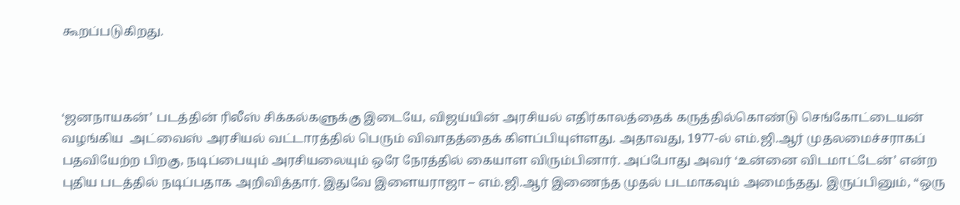கூறப்படுகிறது.



‘ஜனநாயகன்’ படத்தின் ரிலீஸ் சிக்கல்களுக்கு இடையே, விஜய்யின் அரசியல் எதிர்காலத்தைக் கருத்தில்கொண்டு செங்கோட்டையன் வழங்கிய  அட்வைஸ் அரசியல் வட்டாரத்தில் பெரும் விவாதத்தைக் கிளப்பியுள்ளது. அதாவது, 1977-ல் எம்.ஜி.ஆர் முதலமைச்சராகப் பதவியேற்ற பிறகு, நடிப்பையும் அரசியலையும் ஒரே நேரத்தில் கையாள விரும்பினார். அப்போது அவர் ‘உன்னை விடமாட்டேன்’ என்ற புதிய படத்தில் நடிப்பதாக அறிவித்தார். இதுவே இளையராஜா – எம்.ஜி.ஆர் இணைந்த முதல் படமாகவும் அமைந்தது. இருப்பினும், “ஒரு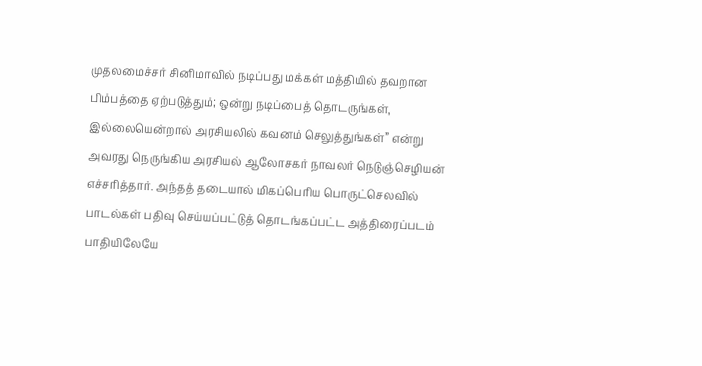முதலமைச்சர் சினிமாவில் நடிப்பது மக்கள் மத்தியில் தவறான பிம்பத்தை ஏற்படுத்தும்; ஒன்று நடிப்பைத் தொடருங்கள், இல்லையென்றால் அரசியலில் கவனம் செலுத்துங்கள்” என்று அவரது நெருங்கிய அரசியல் ஆலோசகர் நாவலர் நெடுஞ்செழியன் எச்சரித்தார். அந்தத் தடையால் மிகப்பெரிய பொருட்செலவில் பாடல்கள் பதிவு செய்யப்பட்டுத் தொடங்கப்பட்ட அத்திரைப்படம் பாதியிலேயே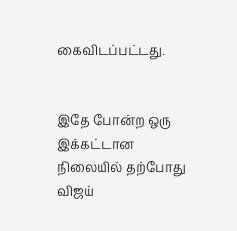கைவிடப்பட்டது.


இதே போன்ற ஒரு இக்கட்டான நிலையில் தற்போது விஜய்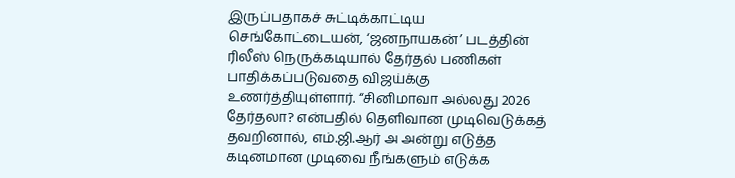இருப்பதாகச் சுட்டிக்காட்டிய செங்கோட்டையன், ‘ஜனநாயகன்’ படத்தின் ரிலீஸ் நெருக்கடியால் தேர்தல் பணிகள் பாதிக்கப்படுவதை விஜய்க்கு உணர்த்தியுள்ளார். “சினிமாவா அல்லது 2026 தேர்தலா? என்பதில் தெளிவான முடிவெடுக்கத் தவறினால், எம்.ஜி.ஆர் அ அன்று எடுத்த கடினமான முடிவை நீங்களும் எடுக்க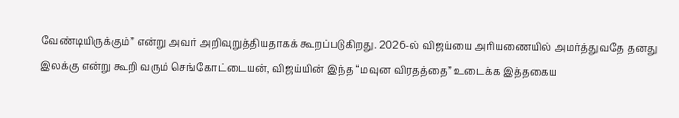வேண்டியிருக்கும்” என்று அவர் அறிவுறுத்தியதாகக் கூறப்படுகிறது. 2026-ல் விஜய்யை அரியணையில் அமர்த்துவதே தனது இலக்கு என்று கூறி வரும் செங்கோட்டையன், விஜய்யின் இந்த “மவுன விரதத்தை” உடைக்க இத்தகைய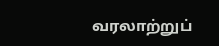வரலாற்றுப்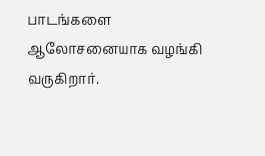பாடங்களை ஆலோசனையாக வழங்கி வருகிறார்.